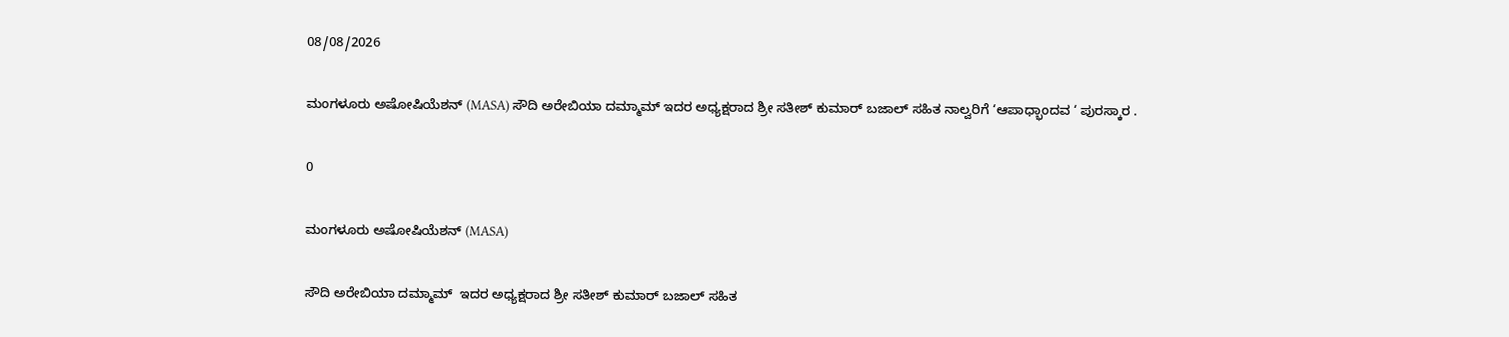08/08/2026

ಮಂಗಳೂರು ಅಷೋಷಿಯೆಶನ್ (MASA) ಸೌದಿ ಅರೇಬಿಯಾ ದಮ್ಮಾಮ್ ಇದರ ಅಧ್ಯಕ್ಷರಾದ ಶ್ರೀ ಸತೀಶ್ ಕುಮಾರ್ ಬಜಾಲ್ ಸಹಿತ ನಾಲ್ವರಿಗೆ ‘ಆಪಾಧ್ಭಾಂದವ ‘ ಪುರಸ್ಕಾರ .

0

ಮಂಗಳೂರು ಅಷೋಷಿಯೆಶನ್ (MASA)

ಸೌದಿ ಅರೇಬಿಯಾ ದಮ್ಮಾಮ್  ಇದರ ಅಧ್ಯಕ್ಷರಾದ ಶ್ರೀ ಸತೀಶ್ ಕುಮಾರ್ ಬಜಾಲ್ ಸಹಿತ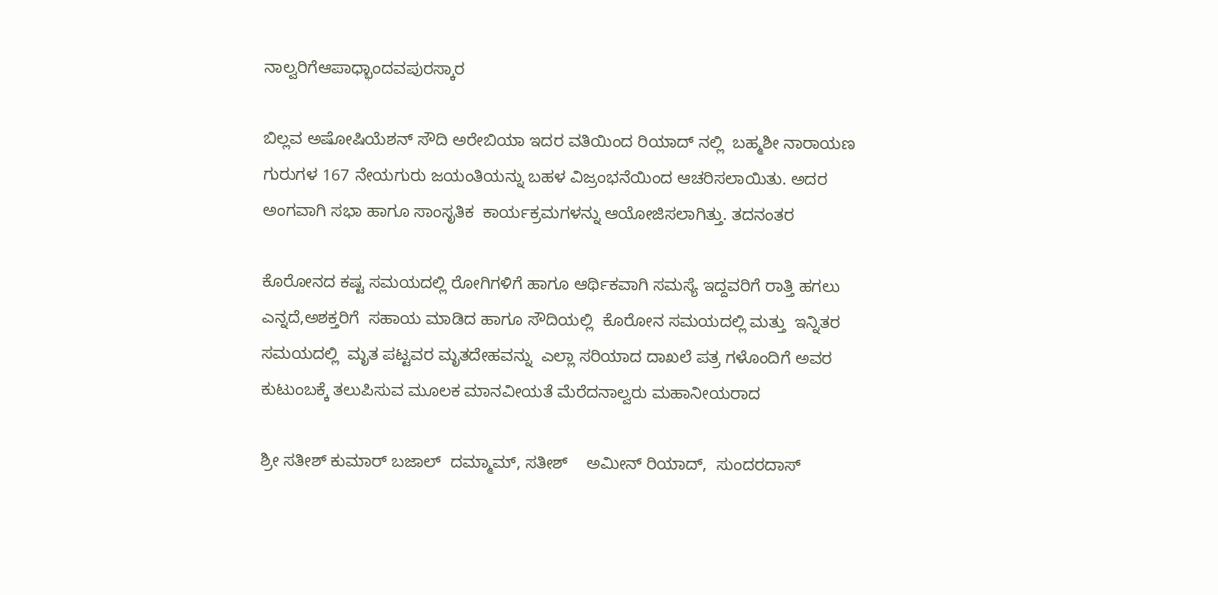ನಾಲ್ವರಿಗೆಆಪಾಧ್ಭಾಂದವಪುರಸ್ಕಾರ

ಬಿಲ್ಲವ ಅಷೋಷಿಯೆಶನ್ ಸೌದಿ ಅರೇಬಿಯಾ ಇದರ ವತಿಯಿಂದ ರಿಯಾದ್ ನಲ್ಲಿ  ಬಹ್ಮಶೀ ನಾರಾಯಣ ಗುರುಗಳ 167 ನೇಯಗುರು ಜಯಂತಿಯನ್ನು ಬಹಳ ವಿಜ್ರಂಭನೆಯಿಂದ ಆಚರಿಸಲಾಯಿತು. ಅದರ ಅಂಗವಾಗಿ ಸಭಾ ಹಾಗೂ ಸಾಂಸೃತಿಕ  ಕಾರ್ಯಕ್ರಮಗಳನ್ನು ಆಯೋಜಿಸಲಾಗಿತ್ತು. ತದನಂತರ

ಕೊರೋನದ ಕಷ್ಟ ಸಮಯದಲ್ಲಿ ರೋಗಿಗಳಿಗೆ ಹಾಗೂ ಆರ್ಥಿಕವಾಗಿ ಸಮಸ್ಯೆ ಇದ್ದವರಿಗೆ ರಾತ್ತಿ ಹಗಲು ಎನ್ನದೆ,ಅಶಕ್ತರಿಗೆ  ಸಹಾಯ ಮಾಡಿದ ಹಾಗೂ ಸೌದಿಯಲ್ಲಿ  ಕೊರೋನ ಸಮಯದಲ್ಲಿ ಮತ್ತು  ಇನ್ನಿತರ ಸಮಯದಲ್ಲಿ  ಮೃತ ಪಟ್ಟವರ ಮೃತದೇಹವನ್ನು  ಎಲ್ಲಾ ಸರಿಯಾದ ದಾಖಲೆ ಪತ್ರ ಗಳೊಂದಿಗೆ ಅವರ ಕುಟುಂಬಕ್ಕೆ ತಲುಪಿಸುವ ಮೂಲಕ ಮಾನವೀಯತೆ ಮೆರೆದನಾಲ್ವರು ಮಹಾನೀಯರಾದ

ಶ್ರೀ ಸತೀಶ್ ಕುಮಾರ್ ಬಜಾಲ್  ದಮ್ಮಾಮ್, ಸತೀಶ್    ಅಮೀನ್ ರಿಯಾದ್,  ಸುಂದರದಾಸ್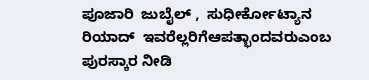ಪೂಜಾರಿ  ಜುಬೈಲ್ ,  ಸುಧೀರ್ಕೋಟ್ಯಾನ ರಿಯಾದ್  ಇವರೆಲ್ಲರಿಗೆಆಪತ್ಭಾಂದವರುಎಂಬ ಪುರಸ್ಕಾರ ನೀಡಿ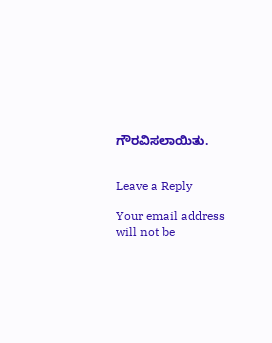ಗೌರವಿಸಲಾಯಿತು.


Leave a Reply

Your email address will not be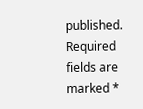published. Required fields are marked *